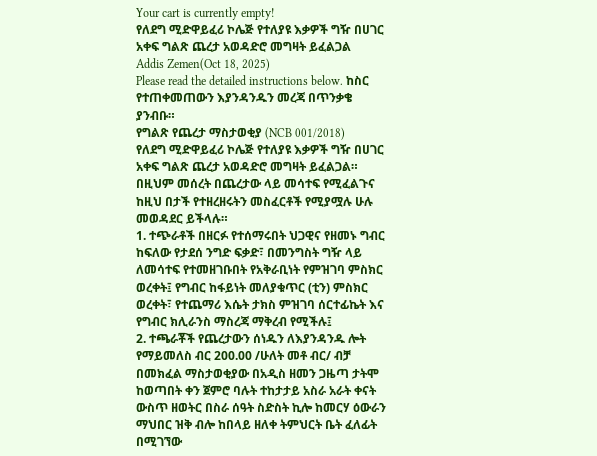Your cart is currently empty!
የለደግ ሚድዋይፈሪ ኮሌጅ የተለያዩ እቃዎች ግዥ በሀገር አቀፍ ግልጽ ጨረታ አወዳድሮ መግዛት ይፈልጋል
Addis Zemen(Oct 18, 2025)
Please read the detailed instructions below. ከስር የተጠቀመጠውን እያንዳንዱን መረጃ በጥንቃቄ ያንብቡ።
የግልጽ የጨረታ ማስታወቂያ (NCB 001/2018)
የለደግ ሚድዋይፈሪ ኮሌጅ የተለያዩ እቃዎች ግዥ በሀገር አቀፍ ግልጽ ጨረታ አወዳድሮ መግዛት ይፈልጋል።
በዚህም መሰረት በጨረታው ላይ መሳተፍ የሚፈልጉና ከዚህ በታች የተዘረዘሩትን መስፈርቶች የሚያሟሉ ሁሉ መወዳደር ይችላሉ።
1. ተጭራቶች በዘርፉ የተሰማሩበት ህጋዊና የዘመኑ ግብር ከፍለው የታደሰ ንግድ ፍቃድ፣ በመንግስት ግዥ ላይ ለመሳተፍ የተመዘገቡበት የአቅራቢነት የምዝገባ ምስክር ወረቀት፤ የግብር ከፋይነት መለያቁጥር (ቲን) ምስክር ወረቀት፣ የተጨማሪ እሴት ታክስ ምዝገባ ሰርተፊኬት እና የግብር ክሊራንስ ማስረጃ ማቅረብ የሚችሉ፤
2. ተጫራቾች የጨረታውን ሰነዱን ለእያንዳንዱ ሎት የማይመለስ ብር 200.00 /ሁለት መቶ ብር/ ብቻ በመክፈል ማስታወቂያው በአዲስ ዘመን ጋዜጣ ታትሞ ከወጣበት ቀን ጀምሮ ባሉት ተከታታይ አስራ አራት ቀናት ውስጥ ዘወትር በስራ ሰዓት ስድስት ኪሎ ከመርሃ ዕውራን ማህበር ዝቅ ብሎ ከበላይ ዘለቀ ትምህርት ቤት ፈለፊት በሚገኘው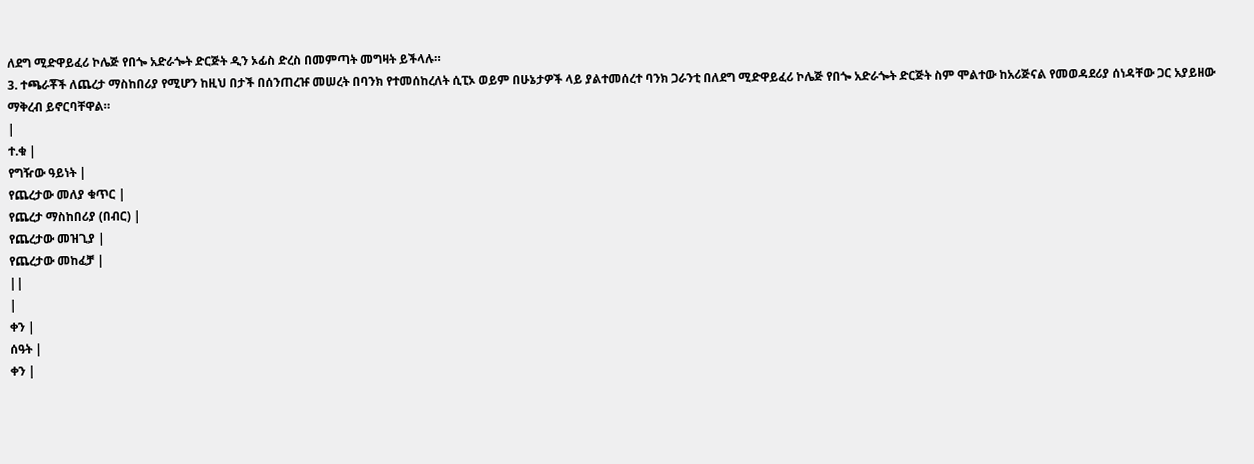ለደግ ሚድዋይፈሪ ኮሌጅ የበጐ አድራጐት ድርጅት ዲን ኦፊስ ድረስ በመምጣት መግዛት ይችላሉ።
3. ተጫራቾች ለጨረታ ማስከበሪያ የሚሆን ከዚህ በታች በሰንጠረዡ መሠረት በባንክ የተመሰከረለት ሲፒኦ ወይም በሁኔታዎች ላይ ያልተመሰረተ ባንክ ጋራንቲ በለደግ ሚድዋይፈሪ ኮሌጅ የበጐ አድራጐት ድርጅት ስም ሞልተው ከአሪጅናል የመወዳደሪያ ሰነዳቸው ጋር አያይዘው ማቅረብ ይኖርባቸዋል።
|
ተ.ቁ |
የግዥው ዓይነት |
የጨረታው መለያ ቁጥር |
የጨረታ ማስከበሪያ (በብር) |
የጨረታው መዝጊያ |
የጨረታው መከፈቻ |
||
|
ቀን |
ሰዓት |
ቀን |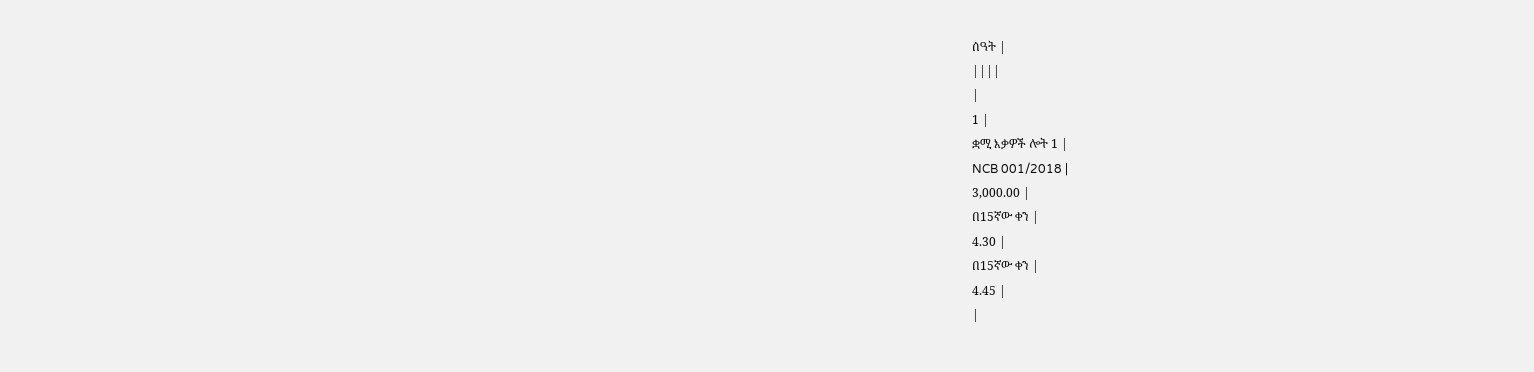ሰዓት |
||||
|
1 |
ቋሚ እቃዎች ሎት 1 |
NCB 001/2018 |
3,000.00 |
በ15ኛው ቀን |
4.30 |
በ15ኛው ቀን |
4.45 |
|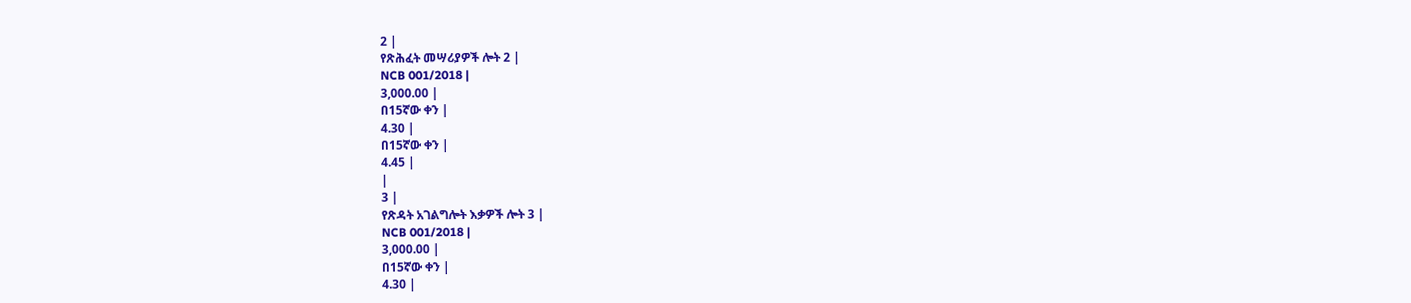2 |
የጽሕፈት መሣሪያዎች ሎት 2 |
NCB 001/2018 |
3,000.00 |
በ15ኛው ቀን |
4.30 |
በ15ኛው ቀን |
4.45 |
|
3 |
የጽዳት አገልግሎት እቃዎች ሎት 3 |
NCB 001/2018 |
3,000.00 |
በ15ኛው ቀን |
4.30 |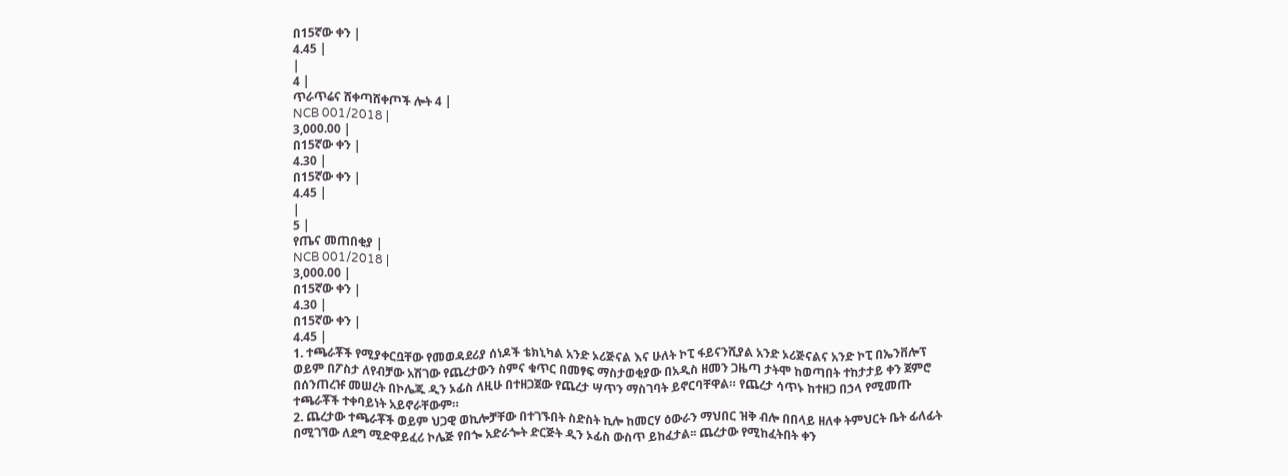በ15ኛው ቀን |
4.45 |
|
4 |
ጥራጥሬና ሸቀጣሸቀጦች ሎት 4 |
NCB 001/2018 |
3,000.00 |
በ15ኛው ቀን |
4.30 |
በ15ኛው ቀን |
4.45 |
|
5 |
የጤና መጠበቂያ |
NCB 001/2018 |
3,000.00 |
በ15ኛው ቀን |
4.30 |
በ15ኛው ቀን |
4.45 |
1. ተጫራቾች የሚያቀርቧቸው የመወዳደሪያ ሰነዶች ቴክኒካል አንድ ኦሪጅናል እና ሁለት ኮፒ ፋይናንሺያል አንድ ኦሪጅናልና አንድ ኮፒ በኤንቨሎፕ ወይም በፖስታ ለየብቻው አሽገው የጨረታውን ስምና ቁጥር በመፃፍ ማስታወቂያው በአዲስ ዘመን ጋዜጣ ታትሞ ከወጣበት ተከታታይ ቀን ጀምሮ በሰንጠረዡ መሠረት በኮሌጁ ዲን ኦፊስ ለዚሁ በተዘጋጀው የጨረታ ሣጥን ማስገባት ይኖርባቸዋል። የጨረታ ሳጥኑ ከተዘጋ በኃላ የሚመጡ ተጫራቾች ተቀባይነት አይኖራቸውም።
2. ጨረታው ተጫራቾች ወይም ህጋዊ ወኪሎቻቸው በተገኙበት ስድስት ኪሎ ከመርሃ ዕውራን ማህበር ዝቅ ብሎ በበላይ ዘለቀ ትምህርት ቤት ፊለፊት በሚገኘው ለደግ ሚድዋይፈሪ ኮሌጅ የበጐ አድራጐት ድርጅት ዲን ኦፊስ ውስጥ ይከፈታል፡፡ ጨረታው የሚከፈትበት ቀን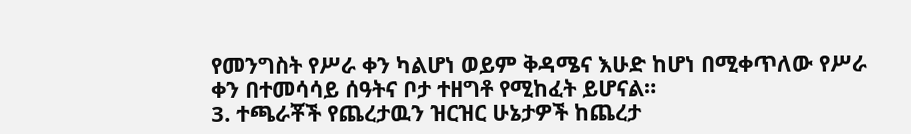የመንግስት የሥራ ቀን ካልሆነ ወይም ቅዳሜና እሁድ ከሆነ በሚቀጥለው የሥራ ቀን በተመሳሳይ ሰዓትና ቦታ ተዘግቶ የሚከፈት ይሆናል።
3. ተጫራቾች የጨረታዉን ዝርዝር ሁኔታዎች ከጨረታ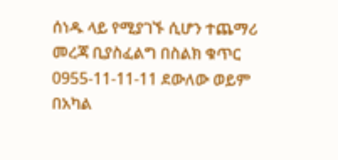ሰነዱ ላይ የሚያገኙ ሲሆን ተጨማሪ መረጃ ቢያስፈልግ በስልክ ቁጥር 0955-11-11-11 ደውለው ወይም በአካል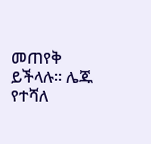መጠየቅ ይችላሉ። ሌጁ የተሻለ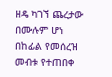ዘዴ ካገኘ ጨረታው በሙሉም ሆነ በከፊል የመሰረዝ መብቱ የተጠበቀ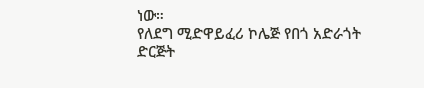ነው።
የለደግ ሚድዋይፈሪ ኮሌጅ የበጎ አድራጎት ድርጅት